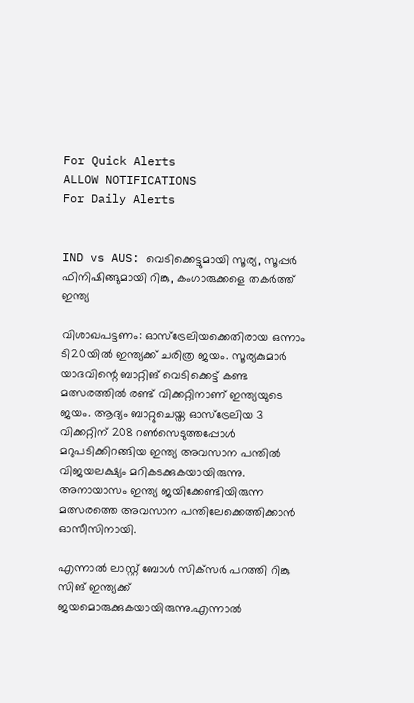For Quick Alerts
ALLOW NOTIFICATIONS
For Daily Alerts


IND vs AUS: വെടിക്കെട്ടുമായി സൂര്യ, സൂപ്പര്‍ ഫിനിഷിങ്ങുമായി റിങ്കു, കംഗാരുക്കളെ തകര്‍ത്ത് ഇന്ത്യ

വിശാഖപട്ടണം: ഓസ്‌ട്രേലിയക്കെതിരായ ഒന്നാം ടി20യില്‍ ഇന്ത്യക്ക് ചരിത്ര ജയം. സൂര്യകുമാര്‍ യാദവിന്റെ ബാറ്റിങ് വെടിക്കെട്ട് കണ്ട മത്സരത്തില്‍ രണ്ട് വിക്കറ്റിനാണ് ഇന്ത്യയുടെ ജയം. ആദ്യം ബാറ്റുചെയ്ത ഓസ്‌ട്രേലിയ 3 വിക്കറ്റിന് 208 റണ്‍സെടുത്തപ്പോള്‍ മറുപടിക്കിറങ്ങിയ ഇന്ത്യ അവസാന പന്തില്‍ വിജയലക്ഷ്യം മറികടക്കുകയായിരുന്നു. അനായാസം ഇന്ത്യ ജയിക്കേണ്ടിയിരുന്ന മത്സരത്തെ അവസാന പന്തിലേക്കെത്തിക്കാന്‍ ഓസീസിനായി.

എന്നാല്‍ ലാസ്റ്റ് ബോള്‍ സിക്‌സര്‍ പറത്തി റിങ്കു സിങ് ഇന്ത്യക്ക് ജയമൊരുക്കുകയായിരുന്നു.എന്നാല്‍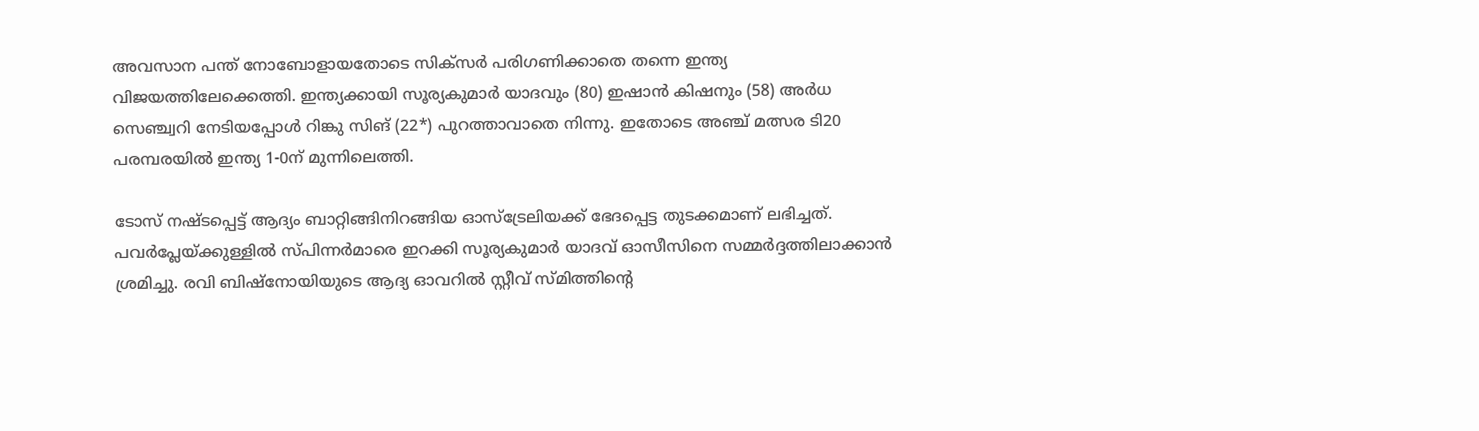അവസാന പന്ത് നോബോളായതോടെ സിക്‌സര്‍ പരിഗണിക്കാതെ തന്നെ ഇന്ത്യ വിജയത്തിലേക്കെത്തി. ഇന്ത്യക്കായി സൂര്യകുമാര്‍ യാദവും (80) ഇഷാന്‍ കിഷനും (58) അര്‍ധ സെഞ്ച്വറി നേടിയപ്പോള്‍ റിങ്കു സിങ് (22*) പുറത്താവാതെ നിന്നു. ഇതോടെ അഞ്ച് മത്സര ടി20 പരമ്പരയില്‍ ഇന്ത്യ 1-0ന് മുന്നിലെത്തി.

ടോസ് നഷ്ടപ്പെട്ട് ആദ്യം ബാറ്റിങ്ങിനിറങ്ങിയ ഓസ്‌ട്രേലിയക്ക് ഭേദപ്പെട്ട തുടക്കമാണ് ലഭിച്ചത്. പവര്‍പ്ലേയ്ക്കുള്ളില്‍ സ്പിന്നര്‍മാരെ ഇറക്കി സൂര്യകുമാര്‍ യാദവ് ഓസീസിനെ സമ്മര്‍ദ്ദത്തിലാക്കാന്‍ ശ്രമിച്ചു. രവി ബിഷ്‌നോയിയുടെ ആദ്യ ഓവറില്‍ സ്റ്റീവ് സ്മിത്തിന്റെ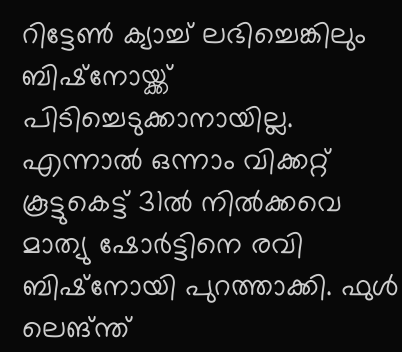റിട്ടേണ്‍ ക്യാച്ച് ലഭിച്ചെങ്കിലും ബിഷ്‌നോയ്ക്ക് പിടിച്ചെടുക്കാനായില്ല. എന്നാല്‍ ഒന്നാം വിക്കറ്റ് കൂട്ടുകെട്ട് 31ല്‍ നില്‍ക്കവെ മാത്യു ഷോര്‍ട്ടിനെ രവി ബിഷ്‌നോയി പുറത്താക്കി. ഫുള്‍ ലെങ്ന്ത്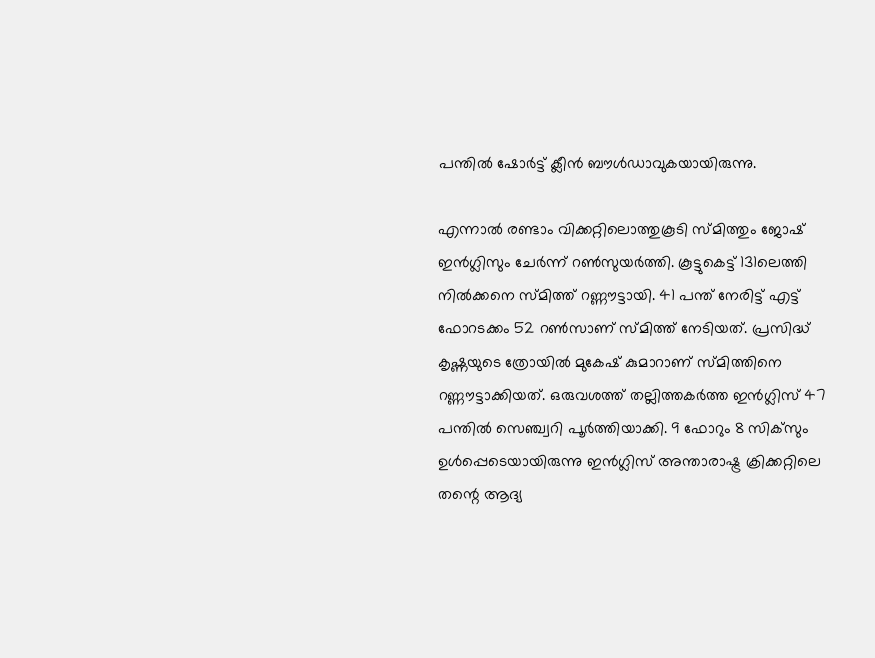പന്തില്‍ ഷോര്‍ട്ട് ക്ലീന്‍ ബൗള്‍ഡാവുകയായിരുന്നു.

എന്നാല്‍ രണ്ടാം വിക്കറ്റിലൊത്തുകൂടി സ്മിത്തും ജോഷ് ഇന്‍ഗ്ലിസും ചേര്‍ന്ന് റണ്‍സുയര്‍ത്തി. കൂട്ടുകെട്ട് 131ലെത്തി നില്‍ക്കനെ സ്മിത്ത് റണ്ണൗട്ടായി. 41 പന്ത് നേരിട്ട് എട്ട് ഫോറടക്കം 52 റണ്‍സാണ് സ്മിത്ത് നേടിയത്. പ്രസിദ്ധ് കൃഷ്ണയുടെ ത്രോയില്‍ മുകേഷ് കുമാറാണ് സ്മിത്തിനെ റണ്ണൗട്ടാക്കിയത്. ഒരുവശത്ത് തല്ലിത്തകര്‍ത്ത ഇന്‍ഗ്ലിസ് 47 പന്തില്‍ സെഞ്ച്വറി പൂര്‍ത്തിയാക്കി. 9 ഫോറും 8 സിക്‌സും ഉള്‍പ്പെടെയായിരുന്നു ഇന്‍ഗ്ലിസ് അന്താരാഷ്ട്ര ക്രിക്കറ്റിലെ തന്റെ ആദ്യ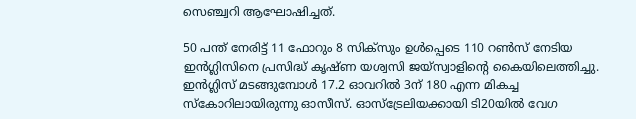സെഞ്ച്വറി ആഘോഷിച്ചത്.

50 പന്ത് നേരിട്ട് 11 ഫോറും 8 സിക്‌സും ഉള്‍പ്പെടെ 110 റണ്‍സ് നേടിയ ഇന്‍ഗ്ലിസിനെ പ്രസിദ്ധ് കൃഷ്ണ യശ്വസി ജയ്‌സ്വാളിന്റെ കൈയിലെത്തിച്ചു. ഇന്‍ഗ്ലിസ് മടങ്ങുമ്പോള്‍ 17.2 ഓവറില്‍ 3ന് 180 എന്ന മികച്ച സ്‌കോറിലായിരുന്നു ഓസീസ്. ഓസ്‌ട്രേലിയക്കായി ടി20യില്‍ വേഗ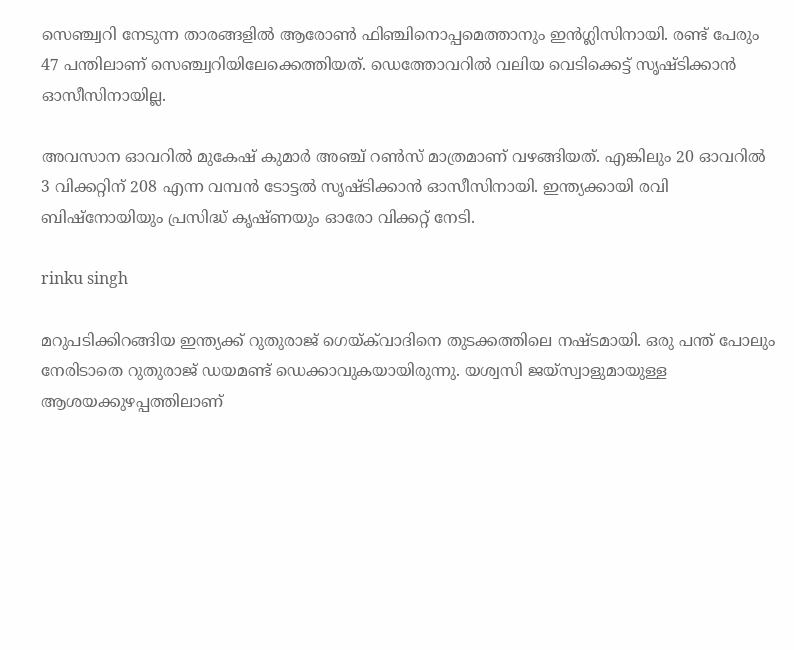സെഞ്ച്വറി നേടുന്ന താരങ്ങളില്‍ ആരോണ്‍ ഫിഞ്ചിനൊപ്പമെത്താനും ഇന്‍ഗ്ലിസിനായി. രണ്ട് പേരും 47 പന്തിലാണ് സെഞ്ച്വറിയിലേക്കെത്തിയത്. ഡെത്തോവറില്‍ വലിയ വെടിക്കെട്ട് സൃഷ്ടിക്കാന്‍ ഓസീസിനായില്ല.

അവസാന ഓവറില്‍ മുകേഷ് കുമാര്‍ അഞ്ച് റണ്‍സ് മാത്രമാണ് വഴങ്ങിയത്. എങ്കിലും 20 ഓവറില്‍ 3 വിക്കറ്റിന് 208 എന്ന വമ്പന്‍ ടോട്ടല്‍ സൃഷ്ടിക്കാന്‍ ഓസീസിനായി. ഇന്ത്യക്കായി രവി ബിഷ്‌നോയിയും പ്രസിദ്ധ് കൃഷ്ണയും ഓരോ വിക്കറ്റ് നേടി.

rinku singh

മറുപടിക്കിറങ്ങിയ ഇന്ത്യക്ക് റുതുരാജ് ഗെയ്ക്‌വാദിനെ തുടക്കത്തിലെ നഷ്ടമായി. ഒരു പന്ത് പോലും നേരിടാതെ റുതുരാജ് ഡയമണ്ട് ഡെക്കാവുകയായിരുന്നു. യശ്വസി ജയ്‌സ്വാളുമായുള്ള ആശയക്കുഴപ്പത്തിലാണ്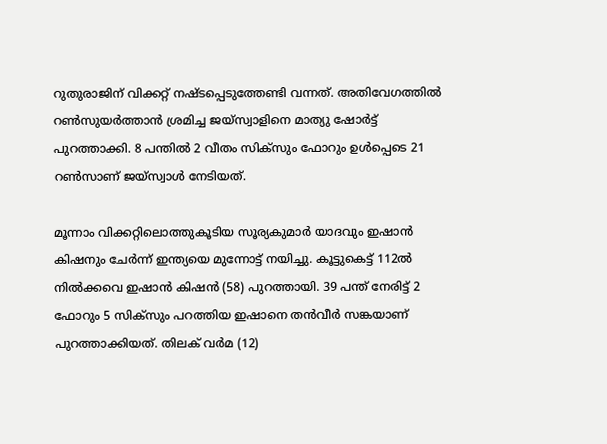റുതുരാജിന് വിക്കറ്റ് നഷ്ടപ്പെടുത്തേണ്ടി വന്നത്. അതിവേഗത്തില്‍ റണ്‍സുയര്‍ത്താന്‍ ശ്രമിച്ച ജയ്‌സ്വാളിനെ മാത്യു ഷോര്‍ട്ട് പുറത്താക്കി. 8 പന്തില്‍ 2 വീതം സിക്‌സും ഫോറും ഉള്‍പ്പെടെ 21 റണ്‍സാണ് ജയ്‌സ്വാള്‍ നേടിയത്.

മൂന്നാം വിക്കറ്റിലൊത്തുകൂടിയ സൂര്യകുമാര്‍ യാദവും ഇഷാന്‍ കിഷനും ചേര്‍ന്ന് ഇന്ത്യയെ മുന്നോട്ട് നയിച്ചു. കൂട്ടുകെട്ട് 112ല്‍ നില്‍ക്കവെ ഇഷാന്‍ കിഷന്‍ (58) പുറത്തായി. 39 പന്ത് നേരിട്ട് 2 ഫോറും 5 സിക്‌സും പറത്തിയ ഇഷാനെ തന്‍വീര്‍ സങ്കയാണ് പുറത്താക്കിയത്. തിലക് വര്‍മ (12)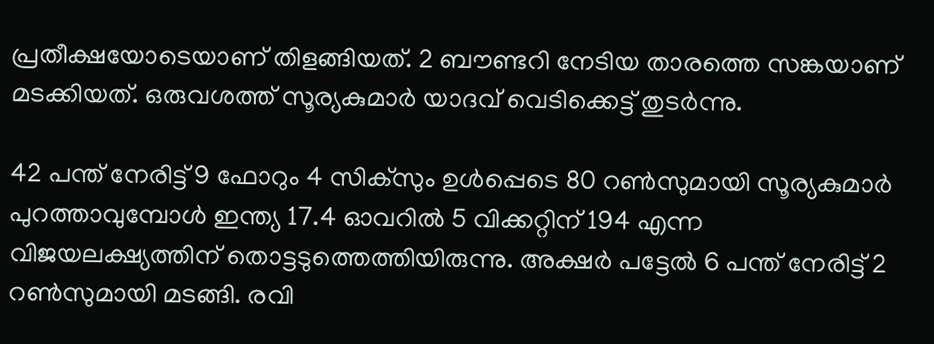പ്രതീക്ഷയോടെയാണ് തിളങ്ങിയത്. 2 ബൗണ്ടറി നേടിയ താരത്തെ സങ്കയാണ് മടക്കിയത്. ഒരുവശത്ത് സൂര്യകുമാര്‍ യാദവ് വെടിക്കെട്ട് തുടര്‍ന്നു.

42 പന്ത് നേരിട്ട് 9 ഫോറും 4 സിക്‌സും ഉള്‍പ്പെടെ 80 റണ്‍സുമായി സൂര്യകുമാര്‍ പുറത്താവുമ്പോള്‍ ഇന്ത്യ 17.4 ഓവറില്‍ 5 വിക്കറ്റിന് 194 എന്ന വിജയലക്ഷ്യത്തിന് തൊട്ടടുത്തെത്തിയിരുന്നു. അക്ഷര്‍ പട്ടേല്‍ 6 പന്ത് നേരിട്ട് 2 റണ്‍സുമായി മടങ്ങി. രവി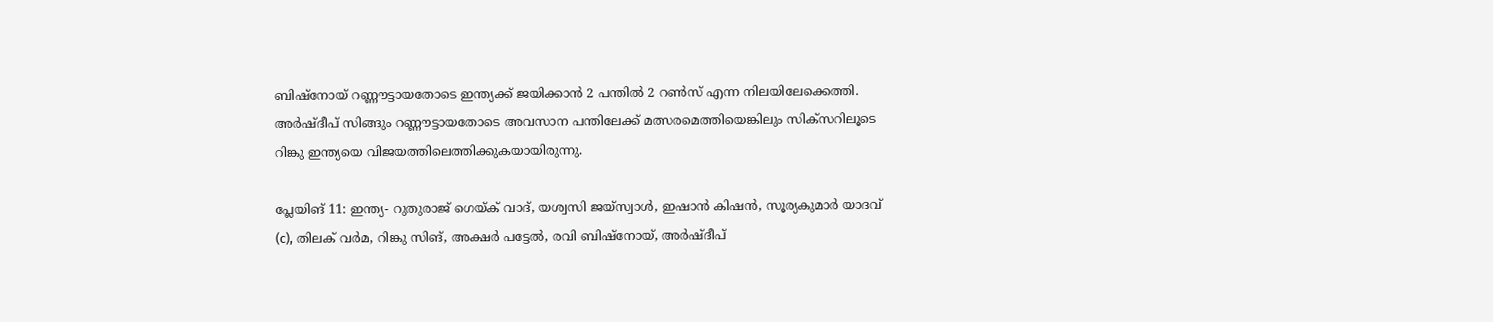ബിഷ്‌നോയ് റണ്ണൗട്ടായതോടെ ഇന്ത്യക്ക് ജയിക്കാന്‍ 2 പന്തില്‍ 2 റണ്‍സ് എന്ന നിലയിലേക്കെത്തി. അര്‍ഷ്ദീപ് സിങ്ങും റണ്ണൗട്ടായതോടെ അവസാന പന്തിലേക്ക് മത്സരമെത്തിയെങ്കിലും സിക്‌സറിലൂടെ റിങ്കു ഇന്ത്യയെ വിജയത്തിലെത്തിക്കുകയായിരുന്നു.

പ്ലേയിങ് 11: ഇന്ത്യ- റുതുരാജ് ഗെയ്ക് വാദ്, യശ്വസി ജയ്‌സ്വാള്‍, ഇഷാന്‍ കിഷന്‍, സൂര്യകുമാര്‍ യാദവ് (c), തിലക് വര്‍മ, റിങ്കു സിങ്, അക്ഷര്‍ പട്ടേല്‍, രവി ബിഷ്‌നോയ്, അര്‍ഷ്ദീപ്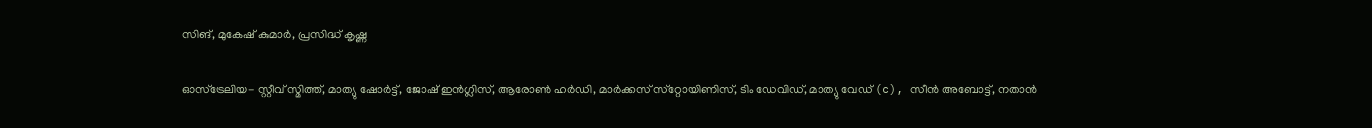സിങ്, മുകേഷ് കുമാര്‍, പ്രസിദ്ധ് കൃഷ്ണ

ഓസ്‌ട്രേലിയ- സ്റ്റീവ് സ്മിത്ത്, മാത്യു ഷോര്‍ട്ട്, ജോഷ് ഇന്‍ഗ്ലിസ്, ആരോണ്‍ ഹര്‍ഡി, മാര്‍ക്കസ് സ്‌റ്റോയിണിസ്, ടിം ഡേവിഡ്, മാത്യു വേഡ് (c), സീന്‍ അബോട്ട്, നതാന്‍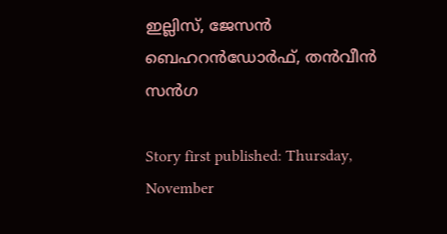ഇല്ലിസ്, ജേസന്‍ ബെഹറന്‍ഡോര്‍ഫ്, തന്‍വീന്‍ സന്‍ഗ

Story first published: Thursday, November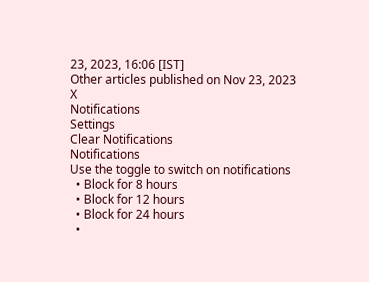23, 2023, 16:06 [IST]
Other articles published on Nov 23, 2023
X
Notifications
Settings
Clear Notifications
Notifications
Use the toggle to switch on notifications
  • Block for 8 hours
  • Block for 12 hours
  • Block for 24 hours
  •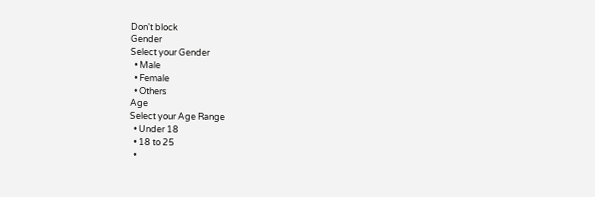Don't block
Gender
Select your Gender
  • Male
  • Female
  • Others
Age
Select your Age Range
  • Under 18
  • 18 to 25
  •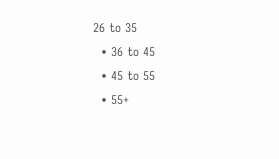26 to 35
  • 36 to 45
  • 45 to 55
  • 55+